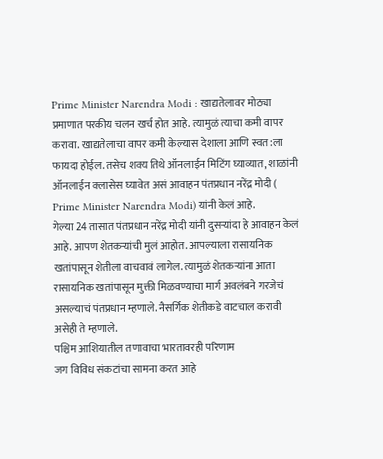Prime Minister Narendra Modi : खाद्यतेलावर मोठ्या प्रमाणात परकीय चलन खर्च होत आहे. त्यामुळं त्याचा कमी वापर करावा. खाद्यतेलाचा वापर कमी केल्यास देशाला आणि स्वत:ला फायदा होईल. तसेच शक्य तिथे ऑनलाईन मिटिंग घ्याव्यात, शाळांनी ऑनलाईन क्लासेस घ्यावेत असं आवाहन पंतप्रधान नरेंद्र मोदी ( Prime Minister Narendra Modi) यांनी केलं आहे.
गेल्या 24 तासात पंतप्रधान नरेंद्र मोदी यांनी दुसऱ्यांदा हे आवाहन केलं आहे. आपण शेतकऱ्यांची मुलं आहोत. आपल्याला रासायनिक खतांपासून शेतीला वाचवावं लागेल. त्यामुळं शेतकऱ्यांना आता रासायनिक खतांपासून मुक्ती मिळवण्याचा मार्ग अवलंबने गरजेचं असल्याचं पंतप्रधान म्हणाले. नैसर्गिक शेतीकडे वाटचाल करावी असेही ते म्हणाले.
पश्चिम आशियातील तणावाचा भारतावरही परिणाम
जग विविध संकटांचा सामना करत आहे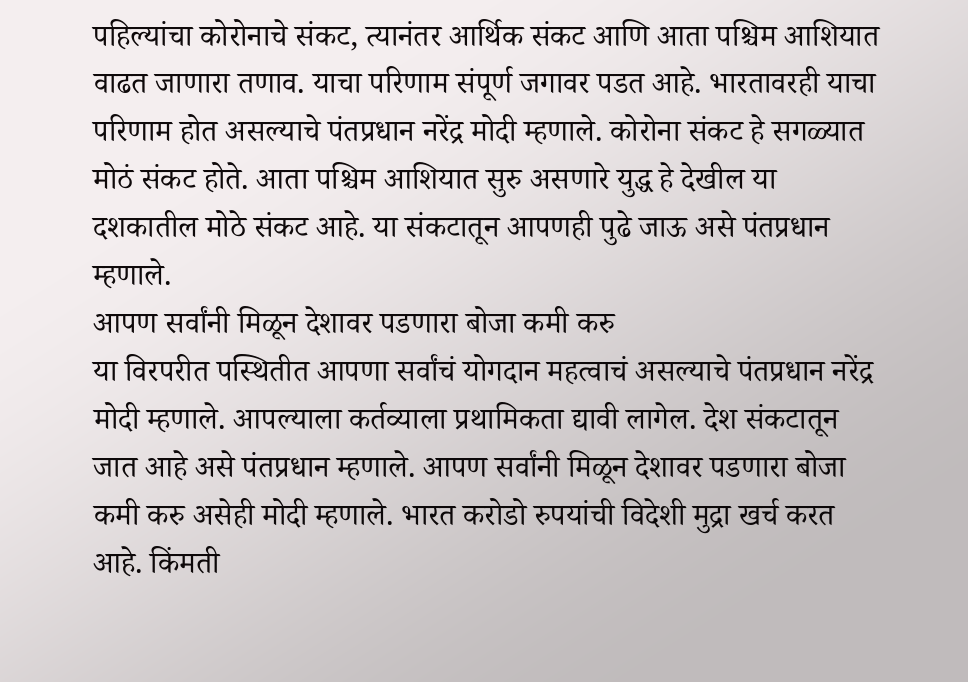पहिल्यांचा कोरोनाचे संकट, त्यानंतर आर्थिक संकट आणि आता पश्चिम आशियात वाढत जाणारा तणाव. याचा परिणाम संपूर्ण जगावर पडत आहे. भारतावरही याचा परिणाम होत असल्याचे पंतप्रधान नरेंद्र मोदी म्हणाले. कोरोना संकट हे सगळ्यात मोठं संकट होते. आता पश्चिम आशियात सुरु असणारे युद्ध हे देखील या दशकातील मोठे संकट आहे. या संकटातून आपणही पुढे जाऊ असे पंतप्रधान म्हणाले.
आपण सर्वांनी मिळून देशावर पडणारा बोजा कमी करु
या विरपरीत पस्थितीत आपणा सर्वांचं योगदान महत्वाचं असल्याचे पंतप्रधान नरेंद्र मोदी म्हणाले. आपल्याला कर्तव्याला प्रथामिकता द्यावी लागेल. देश संकटातून जात आहे असे पंतप्रधान म्हणाले. आपण सर्वांनी मिळून देशावर पडणारा बोजा कमी करु असेही मोदी म्हणाले. भारत करोडो रुपयांची विदेशी मुद्रा खर्च करत आहे. किंमती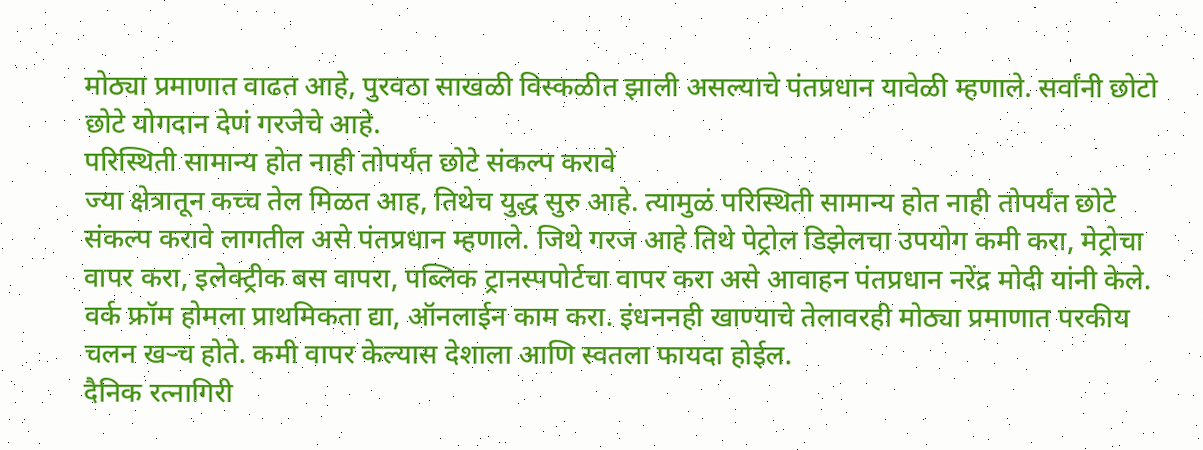मोठ्या प्रमाणात वाढत आहे, पुरवठा साखळी विस्कळीत झाली असल्याचे पंतप्रधान यावेळी म्हणाले. सर्वांनी छोटो छोटे योगदान देणं गरजेचे आहे.
परिस्थिती सामान्य होत नाही तोपर्यंत छोटे संकल्प करावे
ज्या क्षेत्रातून कच्च तेल मिळत आह, तिथेच युद्ध सुरु आहे. त्यामुळं परिस्थिती सामान्य होत नाही तोपर्यंत छोटे संकल्प करावे लागतील असे पंतप्रधान म्हणाले. जिथे गरज आहे तिथे पेट्रोल डिझेलचा उपयोग कमी करा, मेट्रोचा वापर करा, इलेक्ट्रीक बस वापरा, पब्लिक ट्रानस्पपोर्टचा वापर करा असे आवाहन पंतप्रधान नरेंद्र मोदी यांनी केले. वर्क फ्रॉम होमला प्राथमिकता द्या, ऑनलाईन काम करा. इंधननही खाण्याचे तेलावरही मोठ्या प्रमाणात परकीय चलन खऱ्च होते. कमी वापर केल्यास देशाला आणि स्वतला फायदा होईल.
दैनिक रत्नागिरी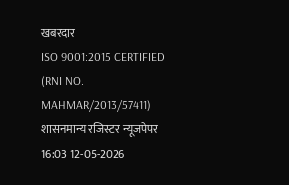खबरदार
ISO 9001:2015 CERTIFIED
(RNI NO. MAHMAR/2013/57411)
शासनमान्य रजिस्टर न्यूजपेपर
16:03 12-05-2026